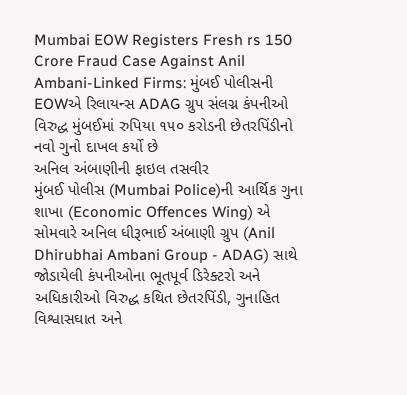Mumbai EOW Registers Fresh rs 150 Crore Fraud Case Against Anil Ambani-Linked Firms: મુંબઈ પોલીસની EOWએ રિલાયન્સ ADAG ગ્રુપ સંલગ્ન કંપનીઓ વિરુદ્ધ મુંબઈમાં રુપિયા ૧૫૦ કરોડની છેતરપિંડીનો નવો ગુનો દાખલ કર્યો છે
અનિલ અંબાણીની ફાઇલ તસવીર
મુંબઈ પોલીસ (Mumbai Police)ની આર્થિક ગુના શાખા (Economic Offences Wing) એ સોમવારે અનિલ ધીરૂભાઈ અંબાણી ગ્રુપ (Anil Dhirubhai Ambani Group - ADAG) સાથે જોડાયેલી કંપનીઓના ભૂતપૂર્વ ડિરેક્ટરો અને અધિકારીઓ વિરુદ્ધ કથિત છેતરપિંડી, ગુનાહિત વિશ્વાસઘાત અને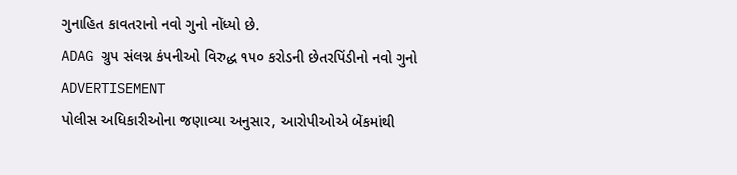ગુનાહિત કાવતરાનો નવો ગુનો નોંધ્યો છે.
ADAG ગ્રુપ સંલગ્ન કંપનીઓ વિરુદ્ધ ૧૫૦ કરોડની છેતરપિંડીનો નવો ગુનો
ADVERTISEMENT
પોલીસ અધિકારીઓના જણાવ્યા અનુસાર, આરોપીઓએ બેંકમાંથી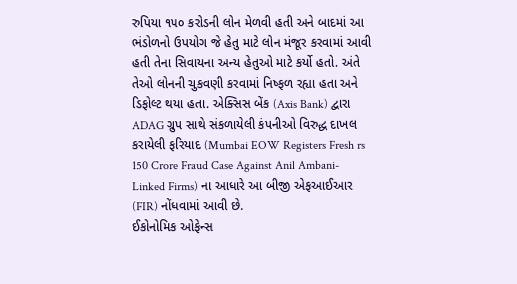રુપિયા ૧૫૦ કરોડની લોન મેળવી હતી અને બાદમાં આ ભંડોળનો ઉપયોગ જે હેતુ માટે લોન મંજૂર કરવામાં આવી હતી તેના સિવાયના અન્ય હેતુઓ માટે કર્યો હતો. અંતે તેઓ લોનની ચુકવણી કરવામાં નિષ્ફળ રહ્યા હતા અને ડિફોલ્ટ થયા હતા. એક્સિસ બેંક (Axis Bank) દ્વારા ADAG ગ્રુપ સાથે સંકળાયેલી કંપનીઓ વિરુદ્ધ દાખલ કરાયેલી ફરિયાદ (Mumbai EOW Registers Fresh rs 150 Crore Fraud Case Against Anil Ambani-Linked Firms) ના આધારે આ બીજી એફઆઈઆર (FIR) નોંધવામાં આવી છે.
ઈકોનોમિક ઓફેન્સ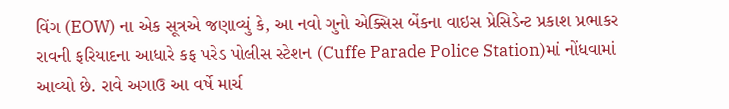વિંગ (EOW) ના એક સૂત્રએ જણાવ્યું કે, આ નવો ગુનો એક્સિસ બેંકના વાઇસ પ્રેસિડેન્ટ પ્રકાશ પ્રભાકર રાવની ફરિયાદના આધારે કફ પરેડ પોલીસ સ્ટેશન (Cuffe Parade Police Station)માં નોંધવામાં આવ્યો છે. રાવે અગાઉ આ વર્ષે માર્ચ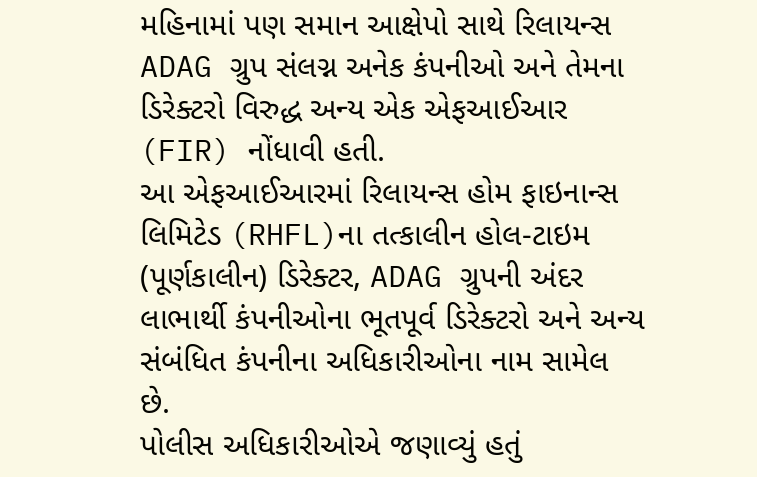મહિનામાં પણ સમાન આક્ષેપો સાથે રિલાયન્સ ADAG ગ્રુપ સંલગ્ન અનેક કંપનીઓ અને તેમના ડિરેક્ટરો વિરુદ્ધ અન્ય એક એફઆઈઆર (FIR) નોંધાવી હતી.
આ એફઆઈઆરમાં રિલાયન્સ હોમ ફાઇનાન્સ લિમિટેડ (RHFL)ના તત્કાલીન હોલ-ટાઇમ (પૂર્ણકાલીન) ડિરેક્ટર, ADAG ગ્રુપની અંદર લાભાર્થી કંપનીઓના ભૂતપૂર્વ ડિરેક્ટરો અને અન્ય સંબંધિત કંપનીના અધિકારીઓના નામ સામેલ છે.
પોલીસ અધિકારીઓએ જણાવ્યું હતું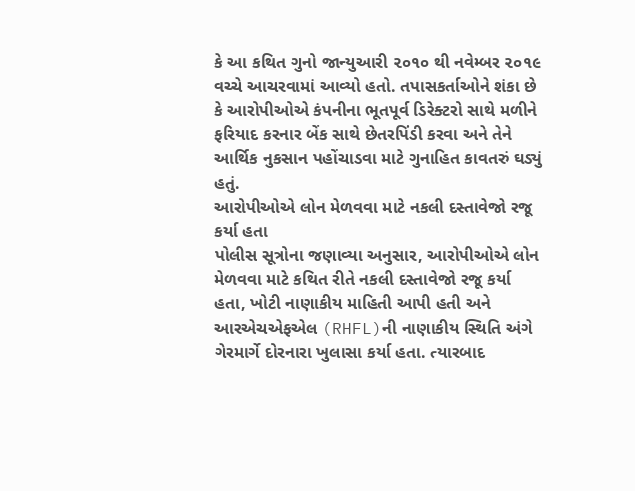કે આ કથિત ગુનો જાન્યુઆરી ૨૦૧૦ થી નવેમ્બર ૨૦૧૯ વચ્ચે આચરવામાં આવ્યો હતો. તપાસકર્તાઓને શંકા છે કે આરોપીઓએ કંપનીના ભૂતપૂર્વ ડિરેક્ટરો સાથે મળીને ફરિયાદ કરનાર બેંક સાથે છેતરપિંડી કરવા અને તેને આર્થિક નુકસાન પહોંચાડવા માટે ગુનાહિત કાવતરું ઘડ્યું હતું.
આરોપીઓએ લોન મેળવવા માટે નકલી દસ્તાવેજો રજૂ કર્યા હતા
પોલીસ સૂત્રોના જણાવ્યા અનુસાર, આરોપીઓએ લોન મેળવવા માટે કથિત રીતે નકલી દસ્તાવેજો રજૂ કર્યા હતા, ખોટી નાણાકીય માહિતી આપી હતી અને આરએચએફએલ (RHFL)ની નાણાકીય સ્થિતિ અંગે ગેરમાર્ગે દોરનારા ખુલાસા કર્યા હતા. ત્યારબાદ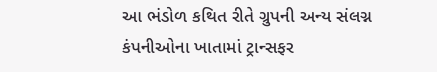આ ભંડોળ કથિત રીતે ગ્રુપની અન્ય સંલગ્ન કંપનીઓના ખાતામાં ટ્રાન્સફર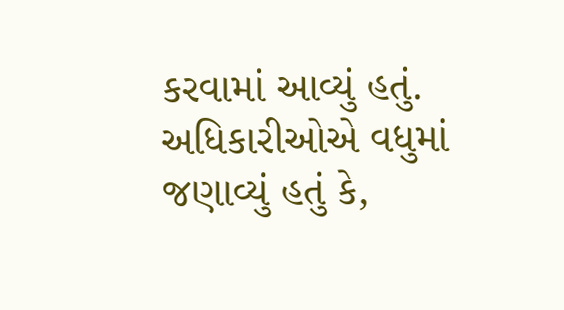કરવામાં આવ્યું હતું.
અધિકારીઓએ વધુમાં જણાવ્યું હતું કે,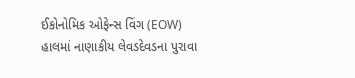ઈકોનોમિક ઓફેન્સ વિંગ (EOW) હાલમાં નાણાકીય લેવડદેવડના પુરાવા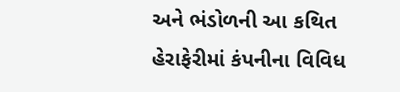અને ભંડોળની આ કથિત હેરાફેરીમાં કંપનીના વિવિધ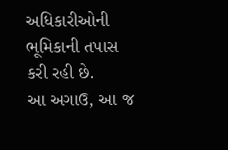અધિકારીઓની ભૂમિકાની તપાસ કરી રહી છે.
આ અગાઉ, આ જ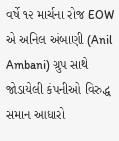વર્ષે ૧૨ માર્ચના રોજ EOW એ અનિલ અંબાણી (Anil Ambani) ગ્રુપ સાથે જોડાયેલી કંપનીઓ વિરુદ્ધ સમાન આધારો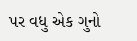પર વધુ એક ગુનો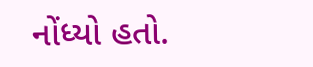નોંધ્યો હતો.